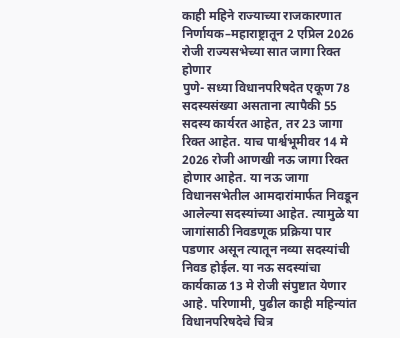काही महिने राज्याच्या राजकारणात निर्णायक–महाराष्ट्रातून 2 एप्रिल 2026 रोजी राज्यसभेच्या सात जागा रिक्त होणार
पुणे- सध्या विधानपरिषदेत एकूण 78 सदस्यसंख्या असताना त्यापैकी 55 सदस्य कार्यरत आहेत, तर 23 जागा रिक्त आहेत. याच पार्श्वभूमीवर 14 मे 2026 रोजी आणखी नऊ जागा रिक्त होणार आहेत. या नऊ जागा विधानसभेतील आमदारांमार्फत निवडून आलेल्या सदस्यांच्या आहेत. त्यामुळे या जागांसाठी निवडणूक प्रक्रिया पार पडणार असून त्यातून नव्या सदस्यांची निवड होईल. या नऊ सदस्यांचा कार्यकाळ 13 मे रोजी संपुष्टात येणार आहे. परिणामी, पुढील काही महिन्यांत विधानपरिषदेचे चित्र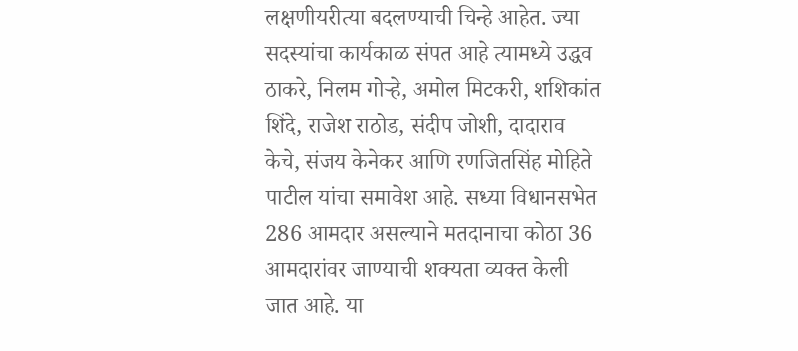लक्षणीयरीत्या बदलण्याची चिन्हे आहेत. ज्या सदस्यांचा कार्यकाळ संपत आहे त्यामध्ये उद्धव ठाकरे, निलम गोऱ्हे, अमोल मिटकरी, शशिकांत शिंदे, राजेश राठोड, संदीप जोशी, दादाराव केचे, संजय केनेकर आणि रणजितसिंह मोहिते पाटील यांचा समावेश आहे. सध्या विधानसभेत 286 आमदार असल्याने मतदानाचा कोठा 36 आमदारांवर जाण्याची शक्यता व्यक्त केली जात आहे. या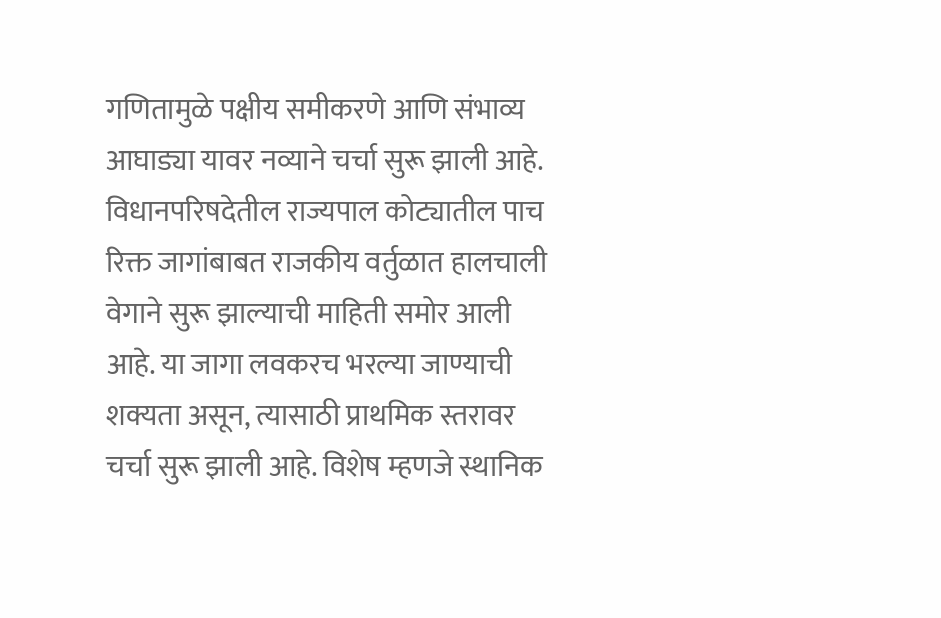गणितामुळे पक्षीय समीकरणे आणि संभाव्य आघाड्या यावर नव्याने चर्चा सुरू झाली आहे.
विधानपरिषदेतील राज्यपाल कोट्यातील पाच रिक्त जागांबाबत राजकीय वर्तुळात हालचाली वेगाने सुरू झाल्याची माहिती समोर आली आहे. या जागा लवकरच भरल्या जाण्याची शक्यता असून, त्यासाठी प्राथमिक स्तरावर चर्चा सुरू झाली आहे. विशेष म्हणजे स्थानिक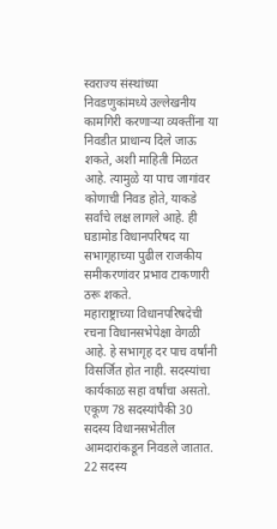स्वराज्य संस्थांच्या निवडणुकांमध्ये उल्लेखनीय कामगिरी करणाऱ्या व्यक्तींना या निवडीत प्राधान्य दिले जाऊ शकते, अशी माहिती मिळत आहे. त्यामुळे या पाच जागांवर कोणाची निवड होते, याकडे सर्वांचे लक्ष लागले आहे. ही घडामोड विधानपरिषद या सभागृहाच्या पुढील राजकीय समीकरणांवर प्रभाव टाकणारी ठरू शकते.
महाराष्ट्राच्या विधानपरिषदेची रचना विधानसभेपेक्षा वेगळी आहे. हे सभागृह दर पाच वर्षांनी विसर्जित होत नाही. सदस्यांचा कार्यकाळ सहा वर्षांचा असतो. एकूण 78 सदस्यांपैकी 30 सदस्य विधानसभेतील आमदारांकडून निवडले जातात. 22 सदस्य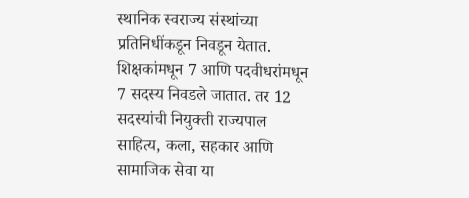स्थानिक स्वराज्य संस्थांच्या प्रतिनिधींकडून निवडून येतात. शिक्षकांमधून 7 आणि पदवीधरांमधून 7 सदस्य निवडले जातात. तर 12 सदस्यांची नियुक्ती राज्यपाल साहित्य, कला, सहकार आणि सामाजिक सेवा या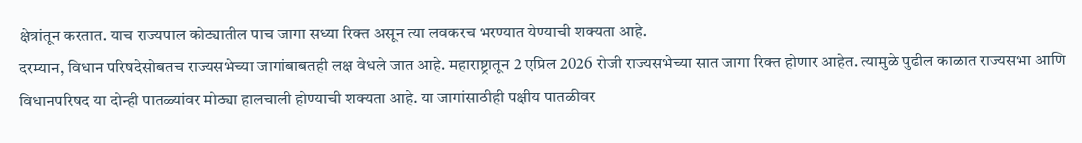क्षेत्रांतून करतात. याच राज्यपाल कोट्यातील पाच जागा सध्या रिक्त असून त्या लवकरच भरण्यात येण्याची शक्यता आहे.
दरम्यान, विधान परिषदेसोबतच राज्यसभेच्या जागांबाबतही लक्ष वेधले जात आहे. महाराष्ट्रातून 2 एप्रिल 2026 रोजी राज्यसभेच्या सात जागा रिक्त होणार आहेत. त्यामुळे पुढील काळात राज्यसभा आणि विधानपरिषद या दोन्ही पातळ्यांवर मोठ्या हालचाली होण्याची शक्यता आहे. या जागांसाठीही पक्षीय पातळीवर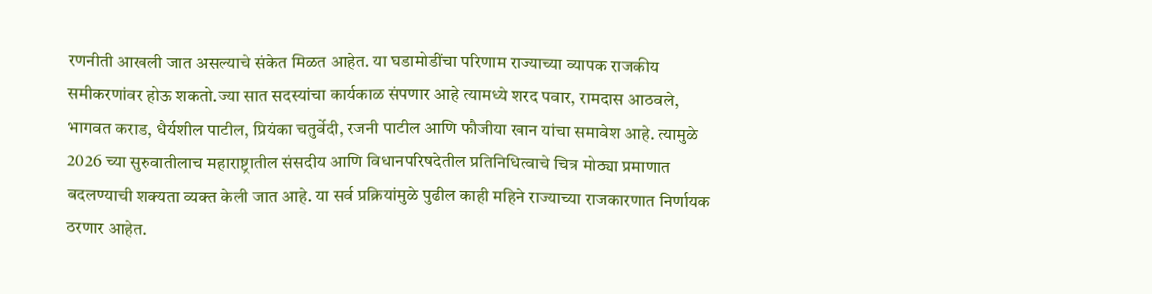रणनीती आखली जात असल्याचे संकेत मिळत आहेत. या घडामोडींचा परिणाम राज्याच्या व्यापक राजकीय समीकरणांवर होऊ शकतो.ज्या सात सदस्यांचा कार्यकाळ संपणार आहे त्यामध्ये शरद पवार, रामदास आठवले, भागवत कराड, धैर्यशील पाटील, प्रियंका चतुर्वेदी, रजनी पाटील आणि फौजीया खान यांचा समावेश आहे. त्यामुळे 2026 च्या सुरुवातीलाच महाराष्ट्रातील संसदीय आणि विधानपरिषदेतील प्रतिनिधित्वाचे चित्र मोठ्या प्रमाणात बदलण्याची शक्यता व्यक्त केली जात आहे. या सर्व प्रक्रियांमुळे पुढील काही महिने राज्याच्या राजकारणात निर्णायक ठरणार आहेत.